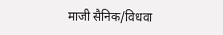माजी सैनिक/विधवा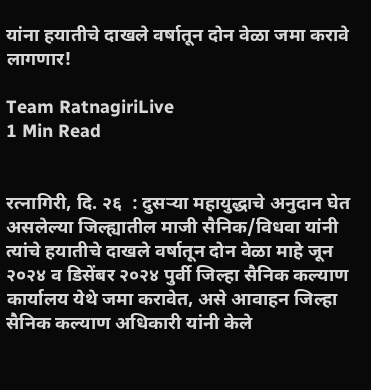यांना हयातीचे दाखले वर्षातून दोन वेळा जमा करावे लागणार!

Team RatnagiriLive
1 Min Read


रत्नागिरी, दि. २६  : दुसऱ्या महायुद्धाचे अनुदान घेत असलेल्या जिल्ह्यातील माजी सैनिक/विधवा यांनी त्यांचे हयातीचे दाखले वर्षातून दोन वेळा माहे जून २०२४ व डिसेंबर २०२४ पुर्वी जिल्हा सैनिक कल्याण कार्यालय येथे जमा करावेत, असे आवाहन जिल्हा सैनिक कल्याण अधिकारी यांनी केले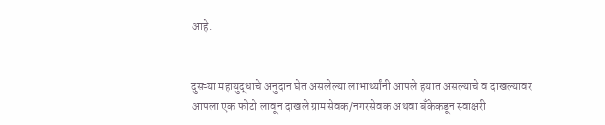आहे.


दुसऱ्या महायुद्धाचे अनुदान घेत असलेल्या लाभार्थ्यांनी आपले हयात असल्याचे व दाखल्यावर आपला एक फोटो लावून दाखले ग्रामसेवक/नगरसेवक अथवा बँकेकडून स्वाक्षरी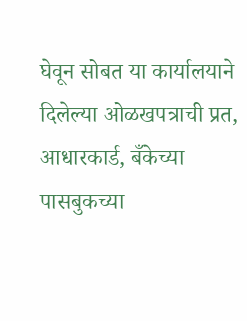घेवून सोबत या कार्यालयाने दिलेल्या ओळखपत्राची प्रत, आधारकार्ड, बँकेच्या पासबुकच्या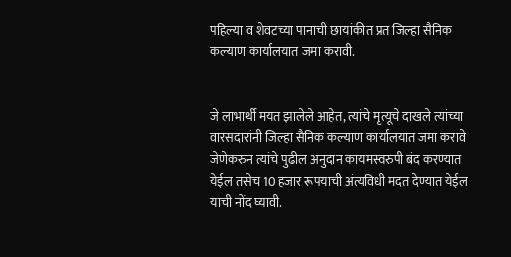पहिल्या व शेवटच्या पानाची छायांकीत प्रत जिल्हा सैनिक कल्याण कार्यालयात जमा करावी.


जे लाभार्थी मयत झालेले आहेत, त्यांचे मृत्यूचे दाखले त्यांच्या वारसदारांनी जिल्हा सैनिक कल्याण कार्यालयात जमा करावे जेणेकरुन त्यांचे पुढील अनुदान कायमस्वरुपी बंद करण्यात येईल तसेच 10 हजार रूपयाची अंत्यविधी मदत देण्यात येईल याची नोंद घ्यावी.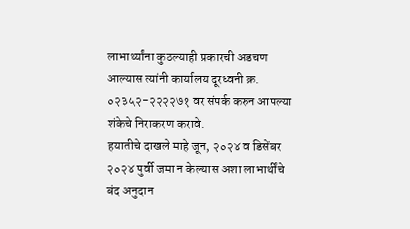लाभार्थ्यांना कुठल्याही प्रकारची अडचण आल्यास त्यांनी कार्यालय दूरध्वनी क्र. ०२३५२-२२२२७१ वर संपर्क करुन आपल्या शंकेचे निराकरण करावे.
हयातीचे दाखले माहे जून, २०२४ व डिसेंबर २०२४ पुर्वी जमा न केल्यास अशा लाभार्थींचे बंद अनुदान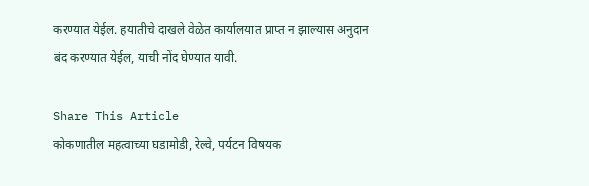करण्यात येईल. हयातीचे दाखले वेळेत कार्यालयात प्राप्त न झाल्यास अनुदान बंद करण्यात येईल, याची नोंद घेण्यात यावी.

Share This Article
कोकणातील महत्वाच्या घडामोडी, रेल्वे, पर्यटन विषयक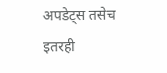अपडेट्स तसेच इतरही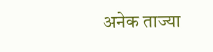अनेक ताज्या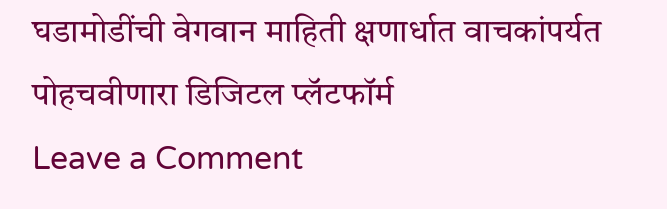घडामोडींची वेगवान माहिती क्षणार्धात वाचकांपर्यत पोहचवीणारा डिजिटल प्लॅटफॉर्म
Leave a Comment